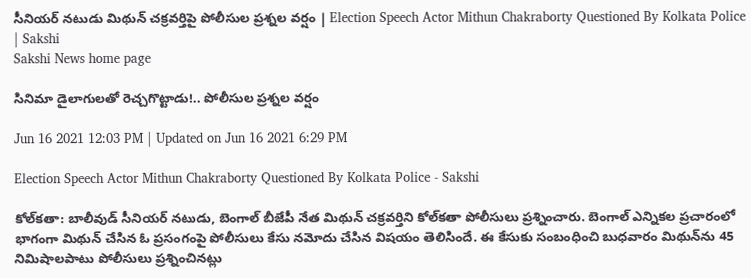సీనియర్‌ నటుడు మిథున్‌ చక్రవర్తిపై పోలీసుల ప్రశ్నల వర్షం | Election Speech Actor Mithun Chakraborty Questioned By Kolkata Police | Sakshi
Sakshi News home page

సినిమా డైలాగులతో రెచ్చగొట్టాడు!.. పోలీసుల ప్రశ్నల వర్షం

Jun 16 2021 12:03 PM | Updated on Jun 16 2021 6:29 PM

Election Speech Actor Mithun Chakraborty Questioned By Kolkata Police - Sakshi

కోల్‌కతా: బాలీవుడ్‌ సీనియర్‌ నటుడు, బెంగాల్‌ బీజేపీ నేత మిథున్‌ చక్రవర్తిని కోల్‌కతా పోలీసులు ప్రశ్నించారు. బెంగాల్‌ ఎన్నికల ప్రచారంలో భాగంగా మిథున్‌ చేసిన ఓ ప్రసంగంపై పోలీసులు కేసు నమోదు చేసిన విషయం తెలిసిందే. ఈ కేసుకు సంబంధించి బుధవారం మిథున్‌ను 45 నిమిషాలపాటు పోలీసులు ప్రశ్నించినట్లు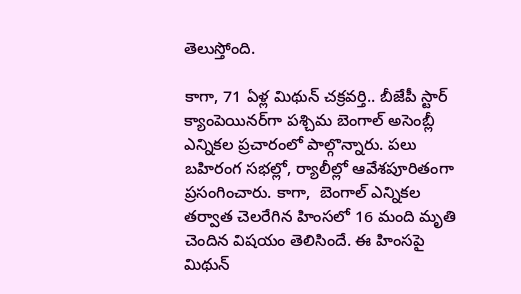తెలుస్తోంది.

కాగా, 71 ఏళ్ల మిథున్‌ చక్రవర్తి.. బీజేపీ స్టార్‌ క్యాంపెయినర్‌గా పశ్చిమ బెంగాల్‌ అసెంబ్లీ ఎన్నికల ప్రచారంలో పాల్గొన్నారు. పలు బహిరంగ సభల్లో, ర్యాలీల్లో ఆవేశపూరితంగా ప్రసంగించారు. కాగా,  బెంగాల్‌ ఎన్నికల తర్వాత చెలరేగిన హింసలో 16 మంది మృతి చెందిన విషయం తెలిసిందే. ఈ హింసపై మిథున్‌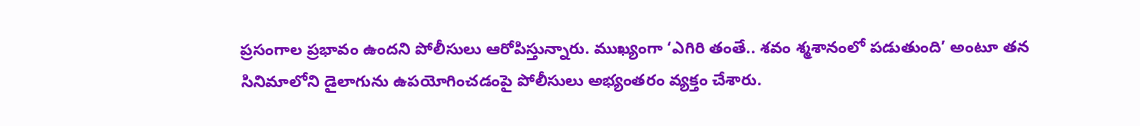ప్రసంగాల ప్రభావం ఉందని పోలీసులు ఆరోపిస్తున్నారు. ముఖ్యంగా ‘ఎగిరి తంతే.. శవం శ్మశానంలో పడుతుంది’ అంటూ తన సినిమాలోని డైలాగును ఉపయోగించడంపై పోలీసులు అభ్యంతరం వ్యక్తం చేశారు.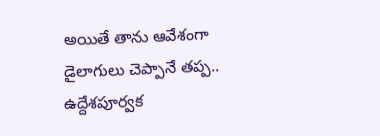అయితే తాను ఆవేశంగా డైలాగులు చెప్పానే తప్ప.. ఉద్దేశపూర్వక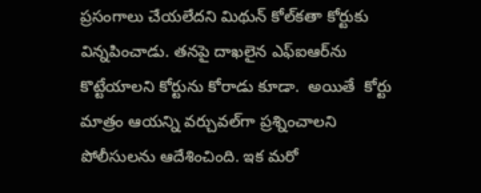ప్రసంగాలు చేయలేదని మిథున్‌ కోల్‌కతా కోర్టుకు విన్నపించాడు. తనపై దాఖలైన ఎఫ్‌ఐఆర్‌ను కొట్టేయాలని కోర్టును కోరాడు కూడా.  అయితే  కోర్టు మాత్రం ఆయన్ని వర్చువల్‌గా ప్రశ్నించాలని పోలీసులను ఆదేశించింది. ఇక మరో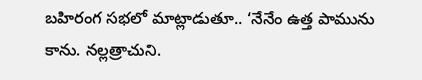బహిరంగ సభలో మాట్లాడుతూ.. ‘నేనేం ఉత్త పామును కాను. నల్లత్రాచుని.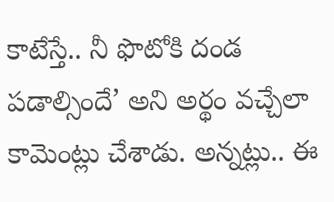కాటేస్తే.. నీ ఫొటోకి దండ పడాల్సిందే’ అని అర్థం వచ్చేలా కామెంట్లు చేశాడు. అన్నట్లు.. ఈ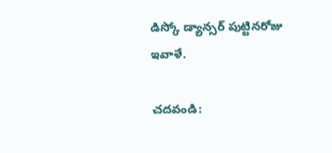డిస్కో డ్యాన్సర్‌ పుట్టినరోజు ఇవాళే.

చదవండి: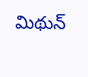మిథున్‌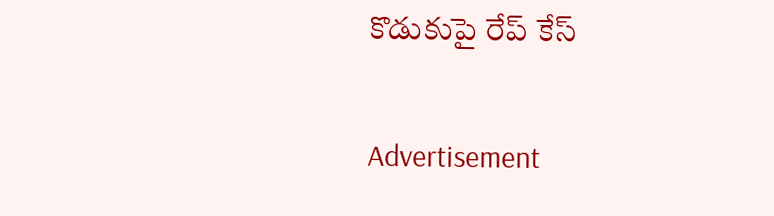కొడుకుపై రేప్‌ కేస్‌

Advertisement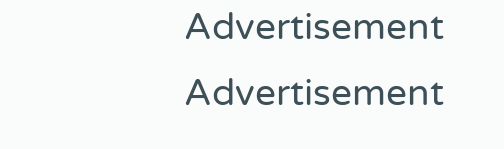Advertisement
Advertisement